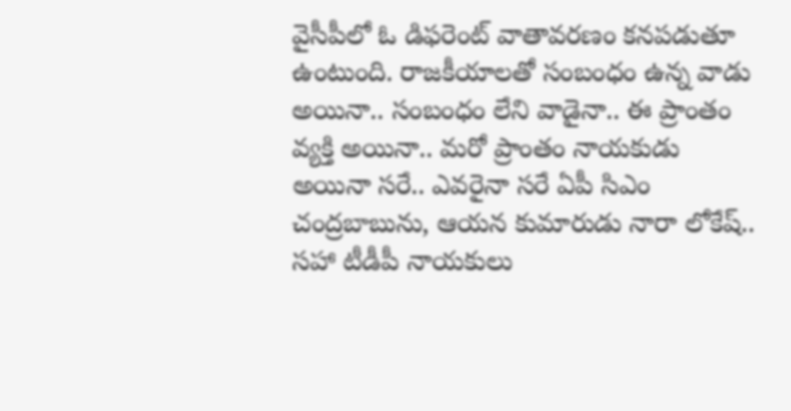వైసీపీలో ఓ డిఫరెంట్ వాతావరణం కనపడుతూ ఉంటుంది. రాజకీయాలతో సంబంధం ఉన్న వాడు అయినా.. సంబంధం లేని వాడైనా.. ఈ ప్రాంతం వ్యక్తి అయినా.. మరో ప్రాంతం నాయకుడు అయినా సరే.. ఎవరైనా సరే ఏపీ సిఎం చంద్రబాబును, ఆయన కుమారుడు నారా లోకేష్.. సహా టీడీపీ నాయకులు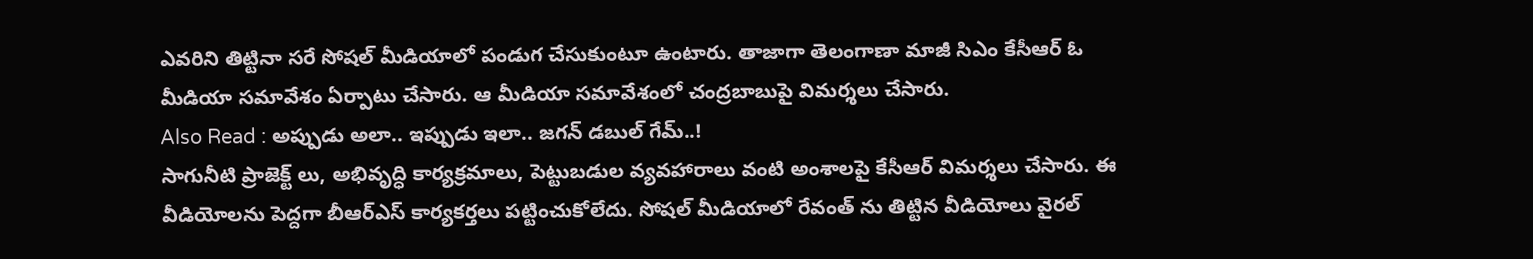ఎవరిని తిట్టినా సరే సోషల్ మీడియాలో పండుగ చేసుకుంటూ ఉంటారు. తాజాగా తెలంగాణా మాజీ సిఎం కేసీఆర్ ఓ మీడియా సమావేశం ఏర్పాటు చేసారు. ఆ మీడియా సమావేశంలో చంద్రబాబుపై విమర్శలు చేసారు.
Also Read : అప్పుడు అలా.. ఇప్పుడు ఇలా.. జగన్ డబుల్ గేమ్..!
సాగునీటి ప్రాజెక్ట్ లు, అభివృద్ధి కార్యక్రమాలు, పెట్టుబడుల వ్యవహారాలు వంటి అంశాలపై కేసీఆర్ విమర్శలు చేసారు. ఈ వీడియోలను పెద్దగా బీఆర్ఎస్ కార్యకర్తలు పట్టించుకోలేదు. సోషల్ మీడియాలో రేవంత్ ను తిట్టిన వీడియోలు వైరల్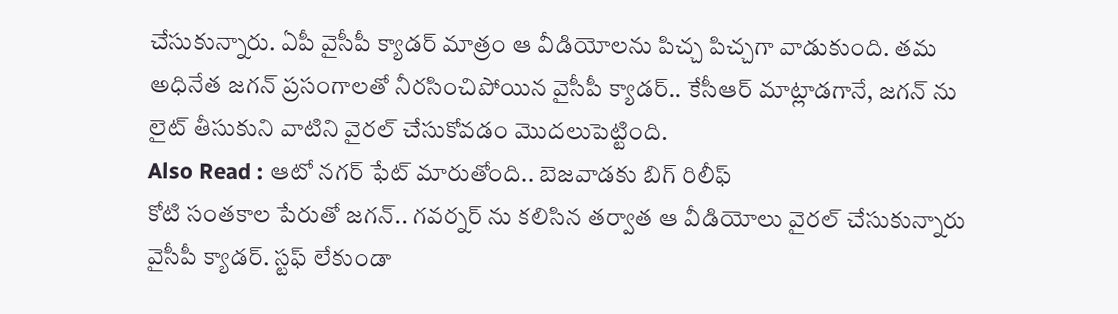చేసుకున్నారు. ఏపీ వైసీపీ క్యాడర్ మాత్రం ఆ వీడియోలను పిచ్చ పిచ్చగా వాడుకుంది. తమ అధినేత జగన్ ప్రసంగాలతో నీరసించిపోయిన వైసీపీ క్యాడర్.. కేసీఆర్ మాట్లాడగానే, జగన్ ను లైట్ తీసుకుని వాటిని వైరల్ చేసుకోవడం మొదలుపెట్టింది.
Also Read : ఆటో నగర్ ఫేట్ మారుతోంది.. బెజవాడకు బిగ్ రిలీఫ్
కోటి సంతకాల పేరుతో జగన్.. గవర్నర్ ను కలిసిన తర్వాత ఆ వీడియోలు వైరల్ చేసుకున్నారు వైసీపీ క్యాడర్. స్టఫ్ లేకుండా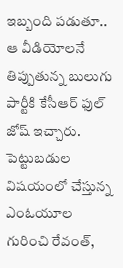ఇబ్బంది పడుతూ.. ఆ వీడియోలనే తిప్పుతున్న బులుగు పార్టీకి కేసీఆర్ ఫుల్ జోష్ ఇచ్చారు. పెట్టుబడుల విషయంలో చేస్తున్న ఎంఓయూల గురించి రేవంత్,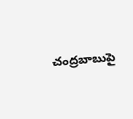చంద్రబాబుపై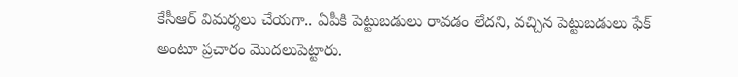కేసీఆర్ విమర్శలు చేయగా.. ఏపీకి పెట్టుబడులు రావడం లేదని, వచ్చిన పెట్టుబడులు ఫేక్ అంటూ ప్రచారం మొదలుపెట్టారు.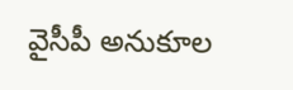వైసీపీ అనుకూల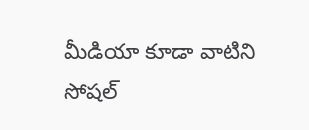మీడియా కూడా వాటిని సోషల్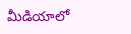మీడియాలో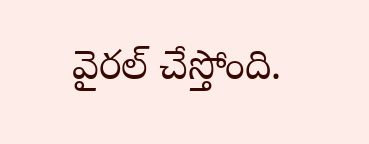వైరల్ చేస్తోంది.